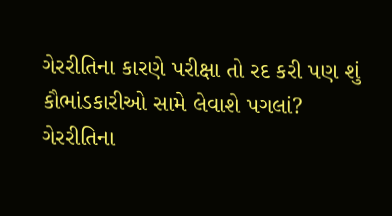ગેરરીતિના કારણે પરીક્ષા તો રદ કરી પણ શું કૌભાંડકારીઓ સામે લેવાશે પગલાં?
ગેરરીતિના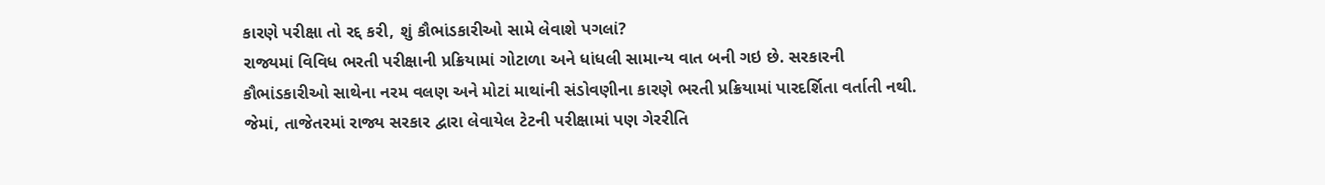કારણે પરીક્ષા તો રદ્દ કરી, શું કૌભાંડકારીઓ સામે લેવાશે પગલાં?
રાજ્યમાં વિવિધ ભરતી પરીક્ષાની પ્રક્રિયામાં ગોટાળા અને ધાંધલી સામાન્ય વાત બની ગઇ છે. સરકારની કૌભાંડકારીઓ સાથેના નરમ વલણ અને મોટાં માથાંની સંડોવણીના કારણે ભરતી પ્રક્રિયામાં પારદર્શિતા વર્તાતી નથી. જેમાં, તાજેતરમાં રાજ્ય સરકાર દ્વારા લેવાયેલ ટેટની પરીક્ષામાં પણ ગેરરીતિ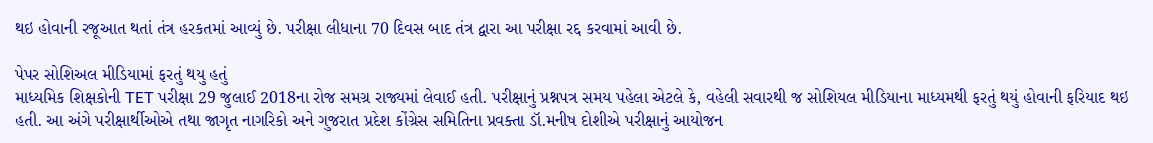થઇ હોવાની રજૂઆત થતાં તંત્ર હરકતમાં આવ્યું છે. પરીક્ષા લીધાના 70 દિવસ બાદ તંત્ર દ્વારા આ પરીક્ષા રદ્દ કરવામાં આવી છે.

પેપર સોશિઅલ મીડિયામાં ફરતું થયુ હતું
માધ્યમિક શિક્ષકોની TET પરીક્ષા 29 જુલાઈ 2018ના રોજ સમગ્ર રાજ્યમાં લેવાઈ હતી. પરીક્ષાનું પ્રશ્નપત્ર સમય પહેલા એટલે કે, વહેલી સવારથી જ સોશિયલ મીડિયાના માધ્યમથી ફરતું થયું હોવાની ફરિયાદ થઇ હતી. આ અંગે પરીક્ષાર્થીઓએ તથા જાગૃત નાગરિકો અને ગુજરાત પ્રદેશ કોંગ્રેસ સમિતિના પ્રવક્તા ડૉ.મનીષ દોશીએ પરીક્ષાનું આયોજન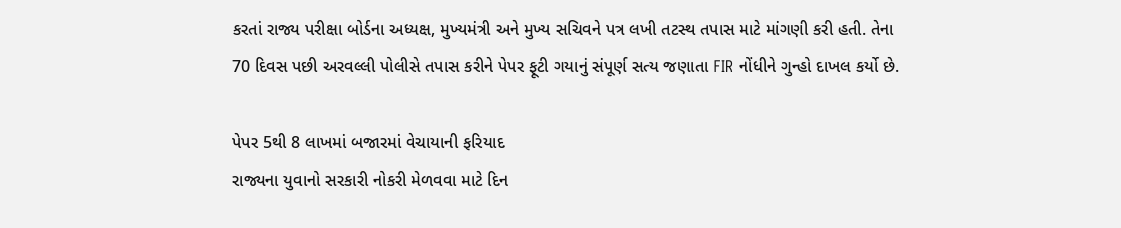કરતાં રાજ્ય પરીક્ષા બોર્ડના અધ્યક્ષ, મુખ્યમંત્રી અને મુખ્ય સચિવને પત્ર લખી તટસ્થ તપાસ માટે માંગણી કરી હતી. તેના 70 દિવસ પછી અરવલ્લી પોલીસે તપાસ કરીને પેપર ફૂટી ગયાનું સંપૂર્ણ સત્ય જણાતા FIR નોંધીને ગુન્હો દાખલ કર્યો છે.

પેપર 5થી 8 લાખમાં બજારમાં વેચાયાની ફરિયાદ
રાજ્યના યુવાનો સરકારી નોકરી મેળવવા માટે દિન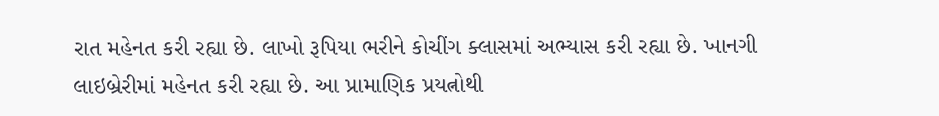રાત મહેનત કરી રહ્યા છે. લાખો રૂપિયા ભરીને કોચીંગ ક્લાસમાં અભ્યાસ કરી રહ્યા છે. ખાનગી લાઇબ્રેરીમાં મહેનત કરી રહ્યા છે. આ પ્રામાણિક પ્રયત્નોથી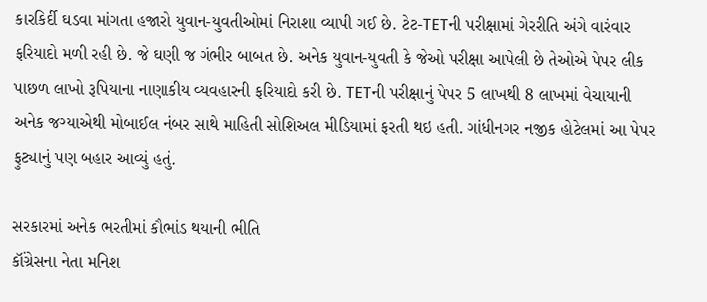કારકિર્દી ઘડવા માંગતા હજારો યુવાન-યુવતીઓમાં નિરાશા વ્યાપી ગઈ છે. ટેટ-TETની પરીક્ષામાં ગેરરીતિ અંગે વારંવાર ફરિયાદો મળી રહી છે. જે ઘણી જ ગંભીર બાબત છે. અનેક યુવાન-યુવતી કે જેઓ પરીક્ષા આપેલી છે તેઓએ પેપર લીક પાછળ લાખો રૂપિયાના નાણાકીય વ્યવહારની ફરિયાદો કરી છે. TETની પરીક્ષાનું પેપર 5 લાખથી 8 લાખમાં વેચાયાની અનેક જગ્યાએથી મોબાઈલ નંબર સાથે માહિતી સોશિઅલ મીડિયામાં ફરતી થઇ હતી. ગાંધીનગર નજીક હોટેલમાં આ પેપર ફુટ્યાનું પણ બહાર આવ્યું હતું.

સરકારમાં અનેક ભરતીમાં કૌભાંડ થયાની ભીતિ
કૉંગ્રેસના નેતા મનિશ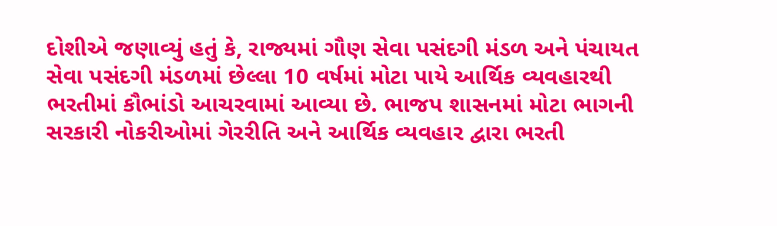દોશીએ જણાવ્યું હતું કે, રાજ્યમાં ગૌણ સેવા પસંદગી મંડળ અને પંચાયત સેવા પસંદગી મંડળમાં છેલ્લા 10 વર્ષમાં મોટા પાયે આર્થિક વ્યવહારથી ભરતીમાં કૌભાંડો આચરવામાં આવ્યા છે. ભાજપ શાસનમાં મોટા ભાગની સરકારી નોકરીઓમાં ગેરરીતિ અને આર્થિક વ્યવહાર દ્વારા ભરતી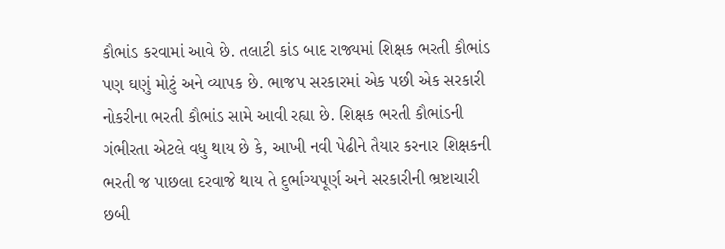કૌભાંડ કરવામાં આવે છે. તલાટી કાંડ બાદ રાજ્યમાં શિક્ષક ભરતી કૌભાંડ પણ ઘણું મોટું અને વ્યાપક છે. ભાજપ સરકારમાં એક પછી એક સરકારી નોકરીના ભરતી કૌભાંડ સામે આવી રહ્યા છે. શિક્ષક ભરતી કૌભાંડની ગંભીરતા એટલે વધુ થાય છે કે, આખી નવી પેઢીને તૈયાર કરનાર શિક્ષકની ભરતી જ પાછલા દરવાજે થાય તે દુર્ભાગ્યપૂર્ણ અને સરકારીની ભ્રષ્ટાચારી છબી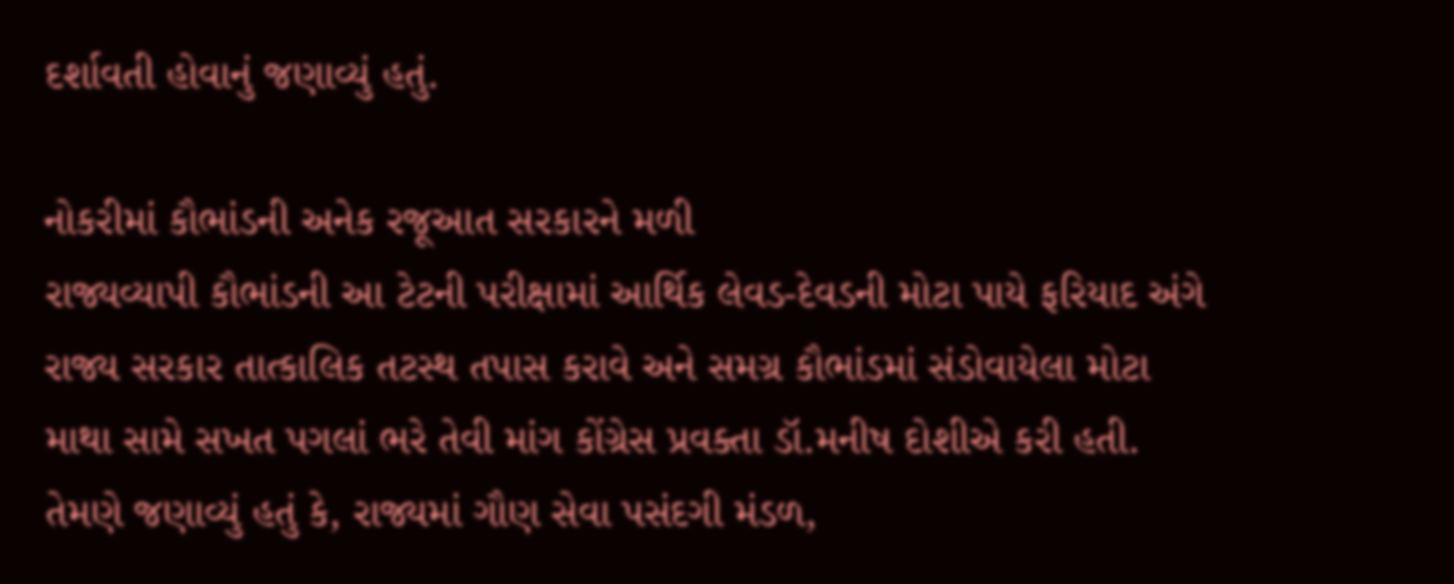દર્શાવતી હોવાનું જણાવ્યું હતું.

નોકરીમાં કૌભાંડની અનેક રજૂઆત સરકારને મળી
રાજ્યવ્યાપી કૌભાંડની આ ટેટની પરીક્ષામાં આર્થિક લેવડ-દેવડની મોટા પાયે ફરિયાદ અંગે રાજ્ય સરકાર તાત્કાલિક તટસ્થ તપાસ કરાવે અને સમગ્ર કૌભાંડમાં સંડોવાયેલા મોટા માથા સામે સખત પગલાં ભરે તેવી માંગ કોંગ્રેસ પ્રવક્તા ડૉ.મનીષ દોશીએ કરી હતી. તેમણે જણાવ્યું હતું કે, રાજ્યમાં ગૌણ સેવા પસંદગી મંડળ,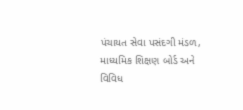પંચાયત સેવા પસંદગી મંડળ, માધ્યમિક શિક્ષણ બોર્ડ અને વિવિધ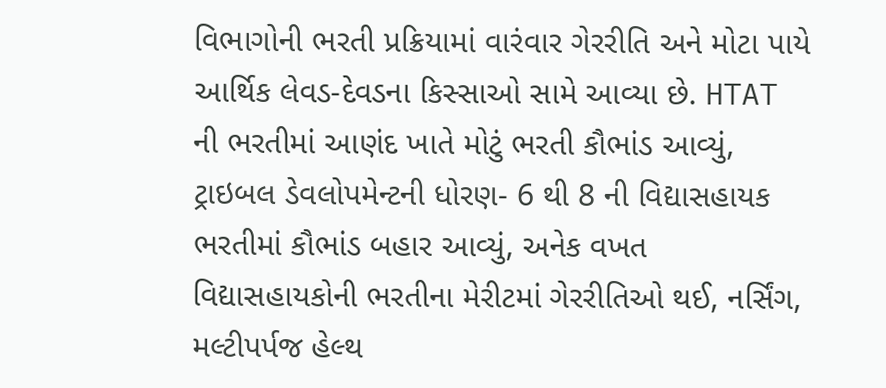વિભાગોની ભરતી પ્રક્રિયામાં વારંવાર ગેરરીતિ અને મોટા પાયે આર્થિક લેવડ-દેવડના કિસ્સાઓ સામે આવ્યા છે. HTAT ની ભરતીમાં આણંદ ખાતે મોટું ભરતી કૌભાંડ આવ્યું, ટ્રાઇબલ ડેવલોપમેન્ટની ધોરણ- 6 થી 8 ની વિદ્યાસહાયક ભરતીમાં કૌભાંડ બહાર આવ્યું, અનેક વખત વિદ્યાસહાયકોની ભરતીના મેરીટમાં ગેરરીતિઓ થઈ, નર્સિંગ, મલ્ટીપર્પજ હેલ્થ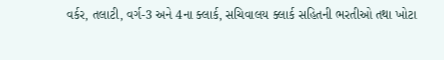વર્કર, તલાટી, વર્ગ-3 અને 4ના ક્લાર્ક, સચિવાલય ક્લાર્ક સહિતની ભરતીઓ તથા ખોટા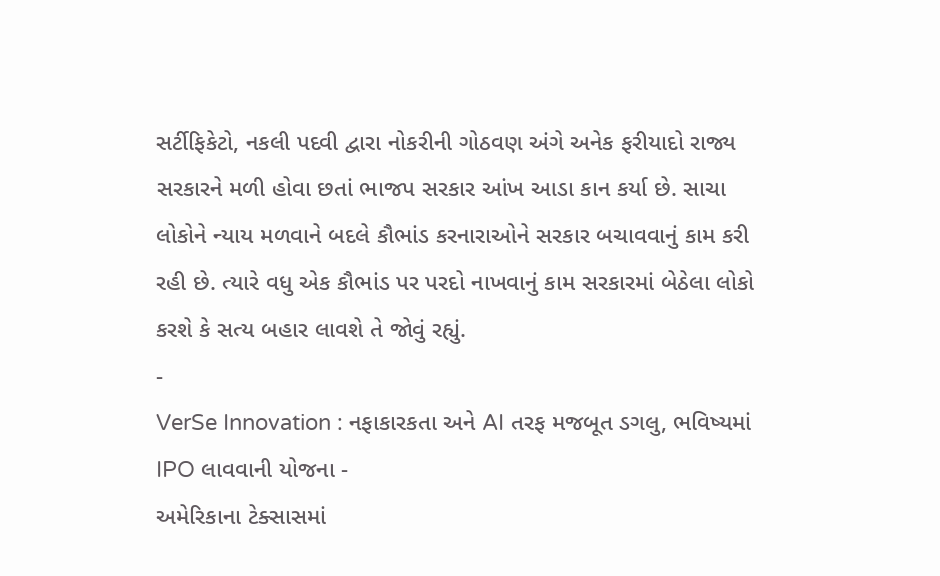સર્ટીફિકેટો, નકલી પદવી દ્વારા નોકરીની ગોઠવણ અંગે અનેક ફરીયાદો રાજ્ય સરકારને મળી હોવા છતાં ભાજપ સરકાર આંખ આડા કાન કર્યા છે. સાચા લોકોને ન્યાય મળવાને બદલે કૌભાંડ કરનારાઓને સરકાર બચાવવાનું કામ કરી રહી છે. ત્યારે વધુ એક કૌભાંડ પર પરદો નાખવાનું કામ સરકારમાં બેઠેલા લોકો કરશે કે સત્ય બહાર લાવશે તે જોવું રહ્યું.
-
VerSe Innovation : નફાકારકતા અને AI તરફ મજબૂત ડગલુ, ભવિષ્યમાં IPO લાવવાની યોજના -
અમેરિકાના ટેક્સાસમાં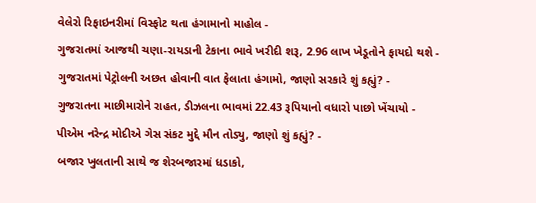વેલેરો રિફાઇનરીમાં વિસ્ફોટ થતા હંગામાનો માહોલ -
ગુજરાતમાં આજથી ચણા-રાયડાની ટેકાના ભાવે ખરીદી શરૂ, 2.96 લાખ ખેડૂતોને ફાયદો થશે -
ગુજરાતમાં પેટ્રોલની અછત હોવાની વાત ફેલાતા હંગામો, જાણો સરકારે શું કહ્યું? -
ગુજરાતના માછીમારોને રાહત, ડીઝલના ભાવમાં 22.43 રૂપિયાનો વધારો પાછો ખેંચાયો -
પીએમ નરેન્દ્ર મોદીએ ગેસ સંકટ મુદ્દે મૌન તોડ્યુ, જાણો શું કહ્યું? -
બજાર ખુલતાની સાથે જ શેરબજારમાં ધડાકો,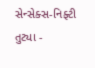સેન્સેક્સ-નિફ્ટી તુટ્યા -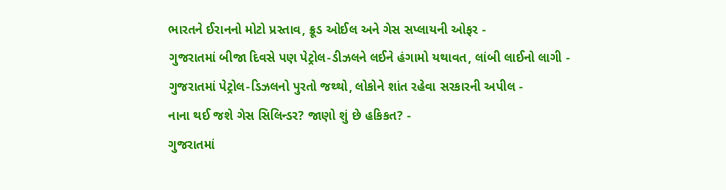ભારતને ઈરાનનો મોટો પ્રસ્તાવ, ક્રૂડ ઓઈલ અને ગેસ સપ્લાયની ઓફર -
ગુજરાતમાં બીજા દિવસે પણ પેટ્રોલ-ડીઝલને લઈને હંગામો યથાવત, લાંબી લાઈનો લાગી -
ગુજરાતમાં પેટ્રોલ-ડિઝલનો પુરતો જથ્થો, લોકોને શાંત રહેવા સરકારની અપીલ -
નાના થઈ જશે ગેસ સિલિન્ડર? જાણો શું છે હકિકત? -
ગુજરાતમાં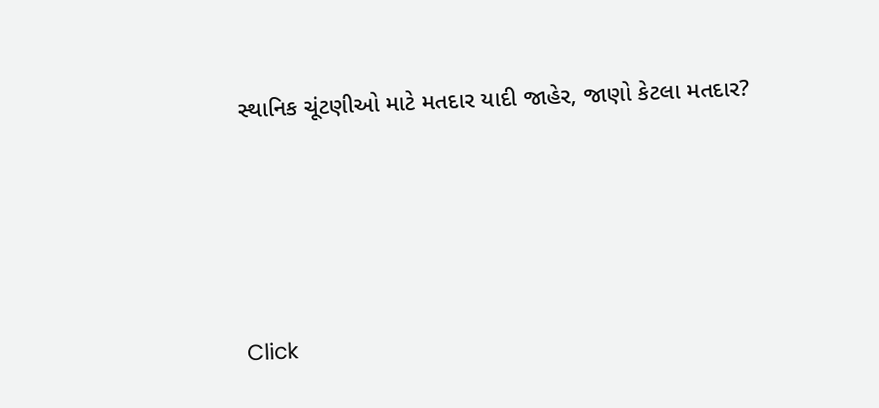સ્થાનિક ચૂંટણીઓ માટે મતદાર યાદી જાહેર, જાણો કેટલા મતદાર?






Click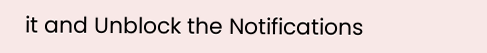it and Unblock the Notifications